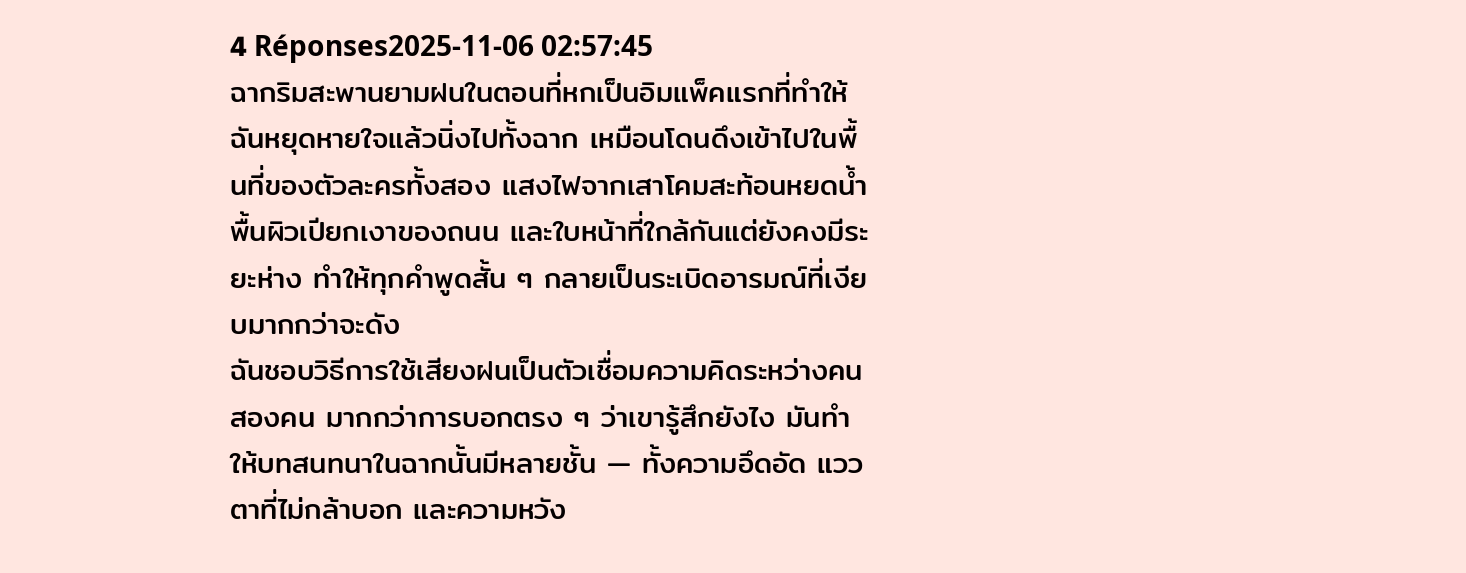4 Réponses2025-11-06 02:57:45
ฉากริมสะพานยามฝนในตอนที่หกเป็นอิมแพ็คแรกที่ทำให้ฉันหยุดหายใจแล้วนิ่งไปทั้งฉาก เหมือนโดนดึงเข้าไปในพื้นที่ของตัวละครทั้งสอง แสงไฟจากเสาโคมสะท้อนหยดน้ำ พื้นผิวเปียกเงาของถนน และใบหน้าที่ใกล้กันแต่ยังคงมีระยะห่าง ทำให้ทุกคำพูดสั้น ๆ กลายเป็นระเบิดอารมณ์ที่เงียบมากกว่าจะดัง
ฉันชอบวิธีการใช้เสียงฝนเป็นตัวเชื่อมความคิดระหว่างคนสองคน มากกว่าการบอกตรง ๆ ว่าเขารู้สึกยังไง มันทำให้บทสนทนาในฉากนั้นมีหลายชั้น — ทั้งความอึดอัด แววตาที่ไม่กล้าบอก และความหวัง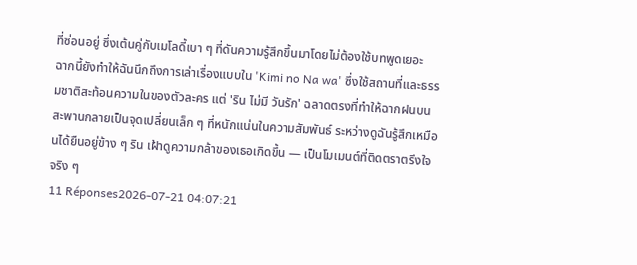ที่ซ่อนอยู่ ซึ่งเต้นคู่กับเมโลดี้เบา ๆ ที่ดันความรู้สึกขึ้นมาโดยไม่ต้องใช้บทพูดเยอะ
ฉากนี้ยังทำให้ฉันนึกถึงการเล่าเรื่องแบบใน 'Kimi no Na wa' ซึ่งใช้สถานที่และธรรมชาติสะท้อนความในของตัวละคร แต่ 'ริน ไม่มี วันรัก' ฉลาดตรงที่ทำให้ฉากฝนบนสะพานกลายเป็นจุดเปลี่ยนเล็ก ๆ ที่หนักแน่นในความสัมพันธ์ ระหว่างดูฉันรู้สึกเหมือนได้ยืนอยู่ข้าง ๆ ริน เฝ้าดูความกล้าของเธอเกิดขึ้น — เป็นโมเมนต์ที่ติดตราตรึงใจจริง ๆ
11 Réponses2026-07-21 04:07:21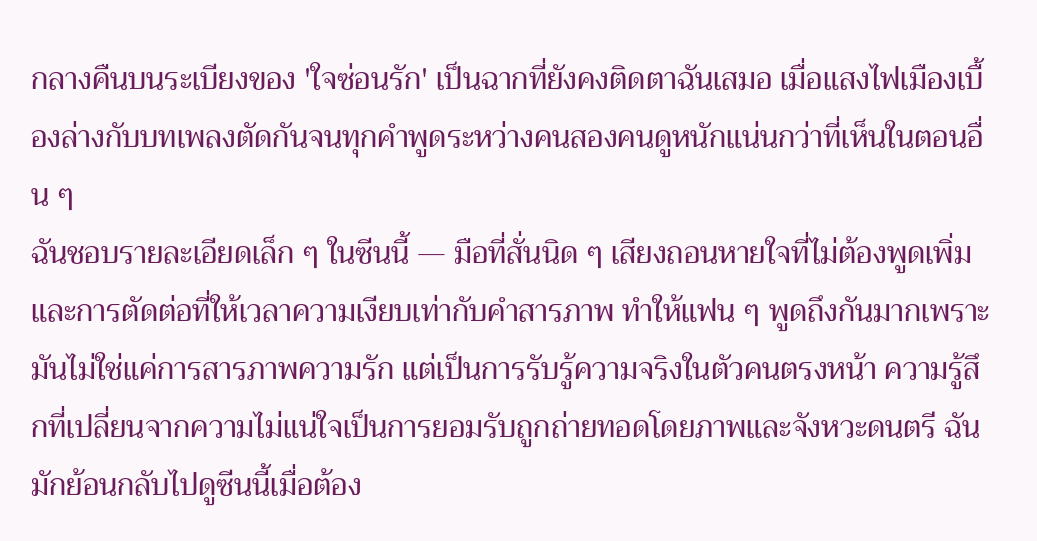กลางคืนบนระเบียงของ 'ใจซ่อนรัก' เป็นฉากที่ยังคงติดตาฉันเสมอ เมื่อแสงไฟเมืองเบื้องล่างกับบทเพลงตัดกันจนทุกคำพูดระหว่างคนสองคนดูหนักแน่นกว่าที่เห็นในตอนอื่น ๆ
ฉันชอบรายละเอียดเล็ก ๆ ในซีนนี้ — มือที่สั่นนิด ๆ เสียงถอนหายใจที่ไม่ต้องพูดเพิ่ม และการตัดต่อที่ให้เวลาความเงียบเท่ากับคำสารภาพ ทำให้แฟน ๆ พูดถึงกันมากเพราะมันไม่ใช่แค่การสารภาพความรัก แต่เป็นการรับรู้ความจริงในตัวคนตรงหน้า ความรู้สึกที่เปลี่ยนจากความไม่แน่ใจเป็นการยอมรับถูกถ่ายทอดโดยภาพและจังหวะดนตรี ฉันมักย้อนกลับไปดูซีนนี้เมื่อต้อง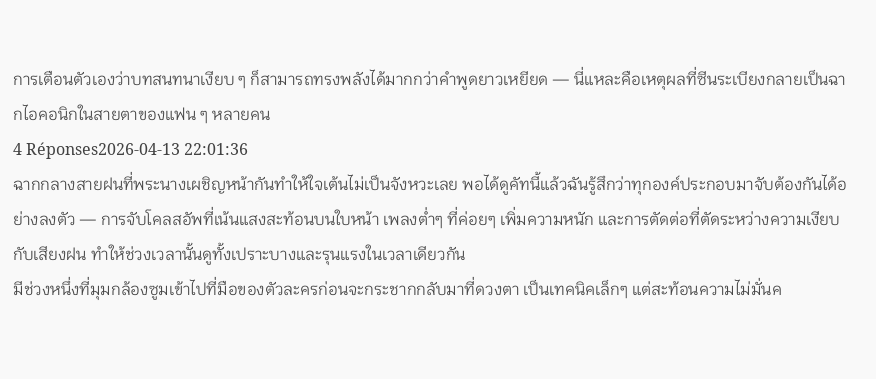การเตือนตัวเองว่าบทสนทนาเงียบ ๆ ก็สามารถทรงพลังได้มากกว่าคำพูดยาวเหยียด — นี่แหละคือเหตุผลที่ซีนระเบียงกลายเป็นฉากไอคอนิกในสายตาของแฟน ๆ หลายคน
4 Réponses2026-04-13 22:01:36
ฉากกลางสายฝนที่พระนางเผชิญหน้ากันทำให้ใจเต้นไม่เป็นจังหวะเลย พอได้ดูคัทนี้แล้วฉันรู้สึกว่าทุกองค์ประกอบมาจับต้องกันได้อย่างลงตัว — การจับโคลสอัพที่เน้นแสงสะท้อนบนใบหน้า เพลงต่ำๆ ที่ค่อยๆ เพิ่มความหนัก และการตัดต่อที่ตัดระหว่างความเงียบกับเสียงฝน ทำให้ช่วงเวลานั้นดูทั้งเปราะบางและรุนแรงในเวลาเดียวกัน
มีช่วงหนึ่งที่มุมกล้องซูมเข้าไปที่มือของตัวละครก่อนจะกระชากกลับมาที่ดวงตา เป็นเทคนิคเล็กๆ แต่สะท้อนความไม่มั่นค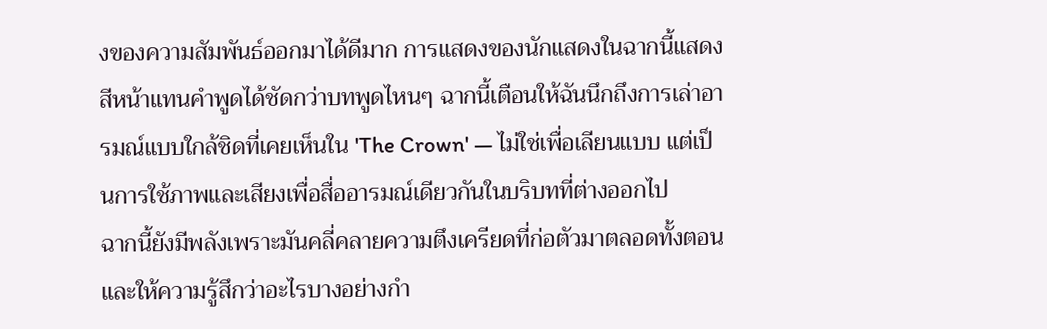งของความสัมพันธ์ออกมาได้ดีมาก การแสดงของนักแสดงในฉากนี้แสดงสีหน้าแทนคำพูดได้ชัดกว่าบทพูดไหนๆ ฉากนี้เตือนให้ฉันนึกถึงการเล่าอารมณ์แบบใกล้ชิดที่เคยเห็นใน 'The Crown' — ไม่ใช่เพื่อเลียนแบบ แต่เป็นการใช้ภาพและเสียงเพื่อสื่ออารมณ์เดียวกันในบริบทที่ต่างออกไป
ฉากนี้ยังมีพลังเพราะมันคลี่คลายความตึงเครียดที่ก่อตัวมาตลอดทั้งตอนและให้ความรู้สึกว่าอะไรบางอย่างกำ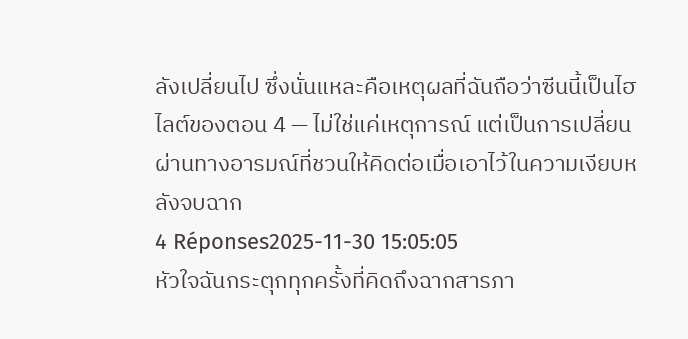ลังเปลี่ยนไป ซึ่งนั่นแหละคือเหตุผลที่ฉันถือว่าซีนนี้เป็นไฮไลต์ของตอน 4 — ไม่ใช่แค่เหตุการณ์ แต่เป็นการเปลี่ยนผ่านทางอารมณ์ที่ชวนให้คิดต่อเมื่อเอาไว้ในความเงียบหลังจบฉาก
4 Réponses2025-11-30 15:05:05
หัวใจฉันกระตุกทุกครั้งที่คิดถึงฉากสารภา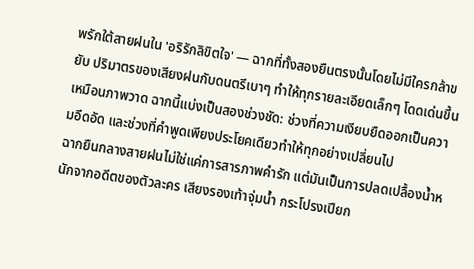พรักใต้สายฝนใน 'อริรักลิขิตใจ' — ฉากที่ทั้งสองยืนตรงนั้นโดยไม่มีใครกล้าขยับ ปริมาตรของเสียงฝนกับดนตรีเบาๆ ทำให้ทุกรายละเอียดเล็กๆ โดดเด่นขึ้นเหมือนภาพวาด ฉากนี้แบ่งเป็นสองช่วงชัด: ช่วงที่ความเงียบยืดออกเป็นความอึดอัด และช่วงที่คำพูดเพียงประโยคเดียวทำให้ทุกอย่างเปลี่ยนไป
ฉากยืนกลางสายฝนไม่ใช่แค่การสารภาพคำรัก แต่มันเป็นการปลดเปลื้องน้ำหนักจากอดีตของตัวละคร เสียงรองเท้าจุ่มน้ำ กระโปรงเปียก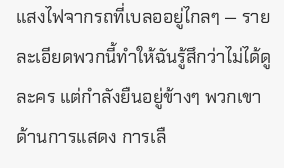แสงไฟจากรถที่เบลออยู่ไกลๆ — รายละเอียดพวกนี้ทำให้ฉันรู้สึกว่าไม่ได้ดูละคร แต่กำลังยืนอยู่ข้างๆ พวกเขา ด้านการแสดง การเลื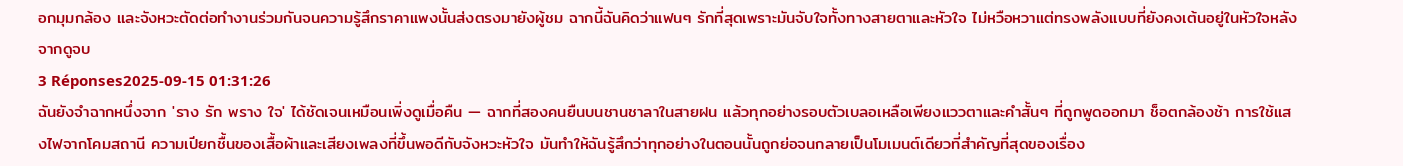อกมุมกล้อง และจังหวะตัดต่อทำงานร่วมกันจนความรู้สึกราคาแพงนั้นส่งตรงมายังผู้ชม ฉากนี้ฉันคิดว่าแฟนๆ รักที่สุดเพราะมันจับใจทั้งทางสายตาและหัวใจ ไม่หวือหวาแต่ทรงพลังแบบที่ยังคงเต้นอยู่ในหัวใจหลังจากดูจบ
3 Réponses2025-09-15 01:31:26
ฉันยังจำฉากหนึ่งจาก 'ราง รัก พราง ใจ' ได้ชัดเจนเหมือนเพิ่งดูเมื่อคืน — ฉากที่สองคนยืนบนชานชาลาในสายฝน แล้วทุกอย่างรอบตัวเบลอเหลือเพียงแววตาและคำสั้นๆ ที่ถูกพูดออกมา ช็อตกล้องช้า การใช้แสงไฟจากโคมสถานี ความเปียกชื้นของเสื้อผ้าและเสียงเพลงที่ขึ้นพอดีกับจังหวะหัวใจ มันทำให้ฉันรู้สึกว่าทุกอย่างในตอนนั้นถูกย่อจนกลายเป็นโมเมนต์เดียวที่สำคัญที่สุดของเรื่อง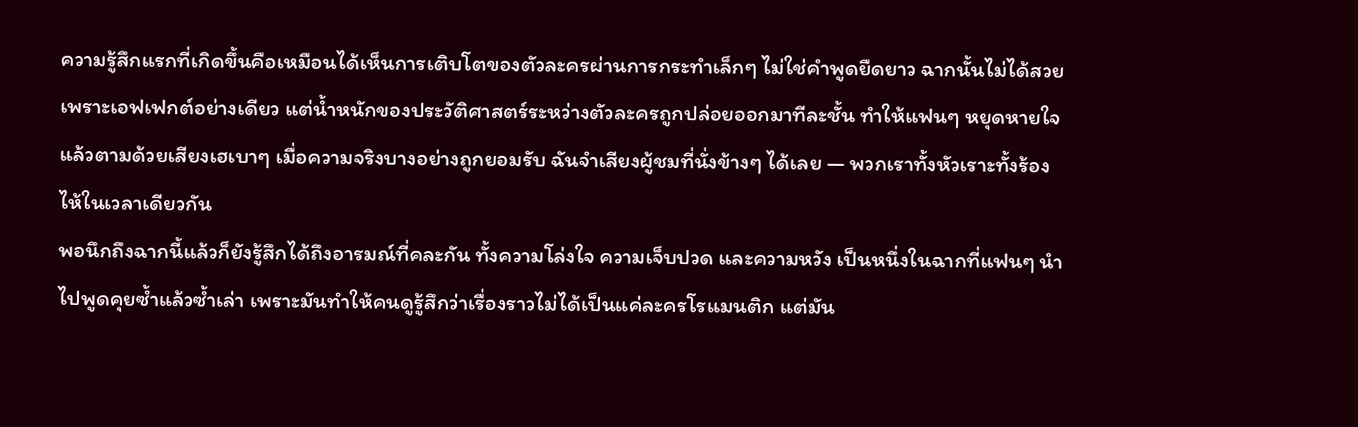ความรู้สึกแรกที่เกิดขึ้นคือเหมือนได้เห็นการเติบโตของตัวละครผ่านการกระทำเล็กๆ ไม่ใช่คำพูดยืดยาว ฉากนั้นไม่ได้สวยเพราะเอฟเฟกต์อย่างเดียว แต่น้ำหนักของประวัติศาสตร์ระหว่างตัวละครถูกปล่อยออกมาทีละชั้น ทำให้แฟนๆ หยุดหายใจแล้วตามด้วยเสียงเฮเบาๆ เมื่อความจริงบางอย่างถูกยอมรับ ฉันจำเสียงผู้ชมที่นั่งข้างๆ ได้เลย — พวกเราทั้งหัวเราะทั้งร้องไห้ในเวลาเดียวกัน
พอนึกถึงฉากนี้แล้วก็ยังรู้สึกได้ถึงอารมณ์ที่คละกัน ทั้งความโล่งใจ ความเจ็บปวด และความหวัง เป็นหนึ่งในฉากที่แฟนๆ นำไปพูดคุยซ้ำแล้วซ้ำเล่า เพราะมันทำให้คนดูรู้สึกว่าเรื่องราวไม่ได้เป็นแค่ละครโรแมนติก แต่มัน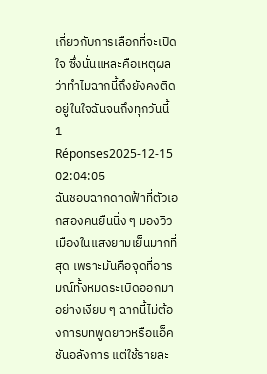เกี่ยวกับการเลือกที่จะเปิดใจ ซึ่งนั่นแหละคือเหตุผลว่าทำไมฉากนี้ถึงยังคงติดอยู่ในใจฉันจนถึงทุกวันนี้
1 Réponses2025-12-15 02:04:05
ฉันชอบฉากดาดฟ้าที่ตัวเอกสองคนยืนนิ่ง ๆ มองวิวเมืองในแสงยามเย็นมากที่สุด เพราะมันคือจุดที่อารมณ์ทั้งหมดระเบิดออกมาอย่างเงียบ ๆ ฉากนี้ไม่ต้องการบทพูดยาวหรือแอ็คชันอลังการ แต่ใช้รายละ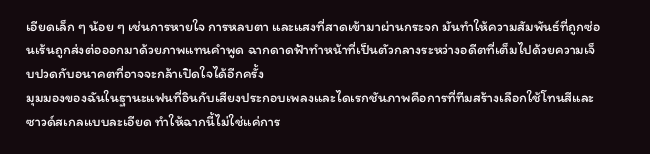เอียดเล็ก ๆ น้อย ๆ เช่นการหายใจ การหลบตา และแสงที่สาดเข้ามาผ่านกระจก มันทำให้ความสัมพันธ์ที่ถูกซ่อนเร้นถูกส่งต่อออกมาด้วยภาพแทนคำพูด ฉากดาดฟ้าทำหน้าที่เป็นตัวกลางระหว่างอดีตที่เต็มไปด้วยความเจ็บปวดกับอนาคตที่อาจจะกล้าเปิดใจได้อีกครั้ง
มุมมองของฉันในฐานะแฟนที่อินกับเสียงประกอบเพลงและไดเรกชันภาพคือการที่ทีมสร้างเลือกใช้โทนสีและซาวด์สเกลแบบละเอียด ทำให้ฉากนี้ไม่ใช่แค่การ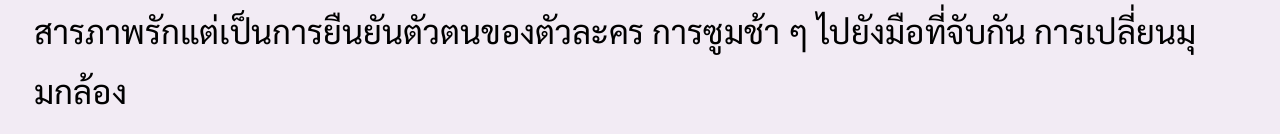สารภาพรักแต่เป็นการยืนยันตัวตนของตัวละคร การซูมช้า ๆ ไปยังมือที่จับกัน การเปลี่ยนมุมกล้อง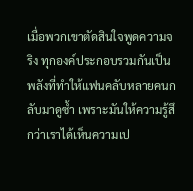เมื่อพวกเขาตัดสินใจพูดความจริง ทุกองค์ประกอบรวมกันเป็นพลังที่ทำให้แฟนคลับหลายคนกลับมาดูซ้ำ เพราะมันให้ความรู้สึกว่าเราได้เห็นความเป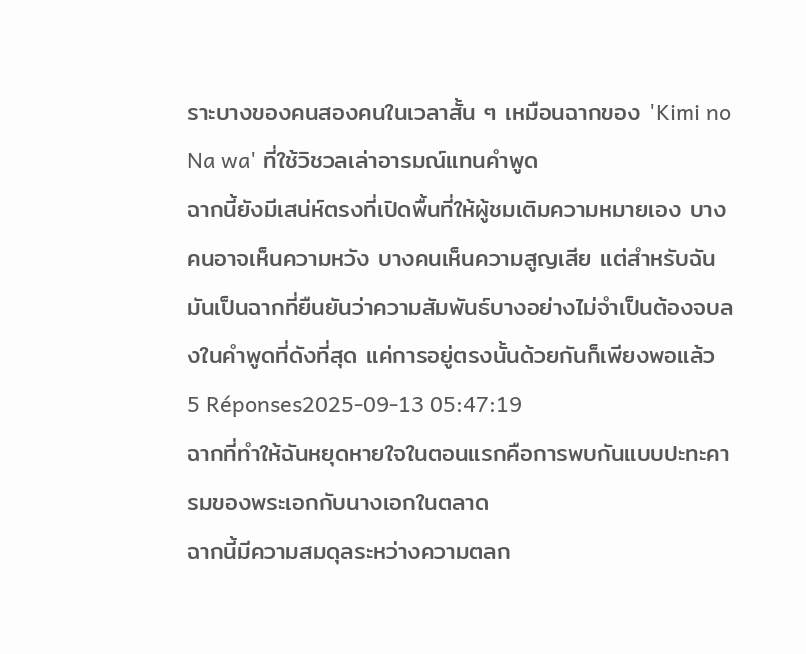ราะบางของคนสองคนในเวลาสั้น ๆ เหมือนฉากของ 'Kimi no Na wa' ที่ใช้วิชวลเล่าอารมณ์แทนคำพูด
ฉากนี้ยังมีเสน่ห์ตรงที่เปิดพื้นที่ให้ผู้ชมเติมความหมายเอง บางคนอาจเห็นความหวัง บางคนเห็นความสูญเสีย แต่สำหรับฉันมันเป็นฉากที่ยืนยันว่าความสัมพันธ์บางอย่างไม่จำเป็นต้องจบลงในคำพูดที่ดังที่สุด แค่การอยู่ตรงนั้นด้วยกันก็เพียงพอแล้ว
5 Réponses2025-09-13 05:47:19
ฉากที่ทำให้ฉันหยุดหายใจในตอนแรกคือการพบกันแบบปะทะคารมของพระเอกกับนางเอกในตลาด
ฉากนี้มีความสมดุลระหว่างความตลก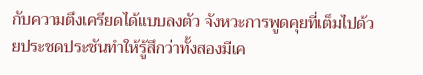กับความตึงเครียดได้แบบลงตัว จังหวะการพูดคุยที่เต็มไปด้วยประชดประชันทำให้รู้สึกว่าทั้งสองมีเค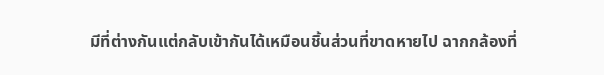มีที่ต่างกันแต่กลับเข้ากันได้เหมือนชิ้นส่วนที่ขาดหายไป ฉากกล้องที่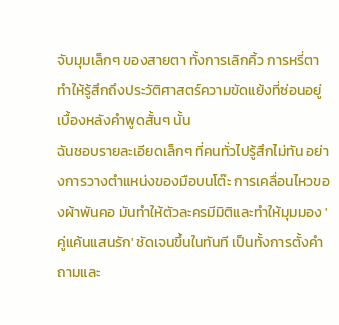จับมุมเล็กๆ ของสายตา ทั้งการเลิกคิ้ว การหรี่ตา ทำให้รู้สึกถึงประวัติศาสตร์ความขัดแย้งที่ซ่อนอยู่เบื้องหลังคำพูดสั้นๆ นั้น
ฉันชอบรายละเอียดเล็กๆ ที่คนทั่วไปรู้สึกไม่ทัน อย่างการวางตำแหน่งของมือบนโต๊ะ การเคลื่อนไหวของผ้าพันคอ มันทำให้ตัวละครมีมิติและทำให้มุมมอง 'คู่แค้นแสนรัก' ชัดเจนขึ้นในทันที เป็นทั้งการตั้งคำถามและ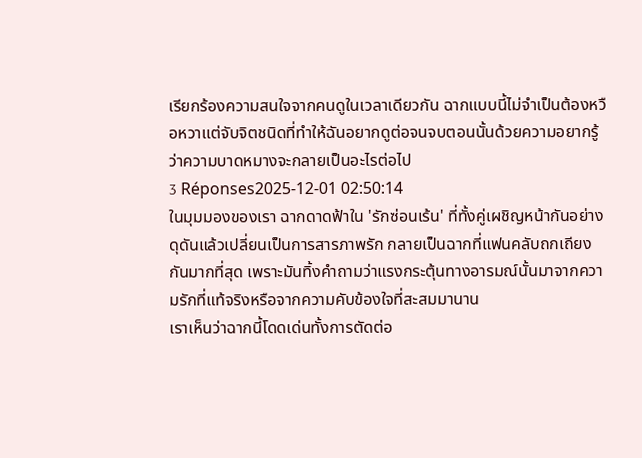เรียกร้องความสนใจจากคนดูในเวลาเดียวกัน ฉากแบบนี้ไม่จำเป็นต้องหวือหวาแต่จับจิตชนิดที่ทำให้ฉันอยากดูต่อจนจบตอนนั้นด้วยความอยากรู้ว่าความบาดหมางจะกลายเป็นอะไรต่อไป
3 Réponses2025-12-01 02:50:14
ในมุมมองของเรา ฉากดาดฟ้าใน 'รักซ่อนเร้น' ที่ทั้งคู่เผชิญหน้ากันอย่างดุดันแล้วเปลี่ยนเป็นการสารภาพรัก กลายเป็นฉากที่แฟนคลับถกเถียงกันมากที่สุด เพราะมันทิ้งคำถามว่าแรงกระตุ้นทางอารมณ์นั้นมาจากความรักที่แท้จริงหรือจากความคับข้องใจที่สะสมมานาน
เราเห็นว่าฉากนี้โดดเด่นทั้งการตัดต่อ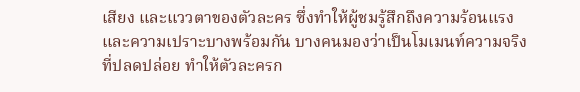เสียง และแววตาของตัวละคร ซึ่งทำให้ผู้ชมรู้สึกถึงความร้อนแรงและความเปราะบางพร้อมกัน บางคนมองว่าเป็นโมเมนท์ความจริงที่ปลดปล่อย ทำให้ตัวละครก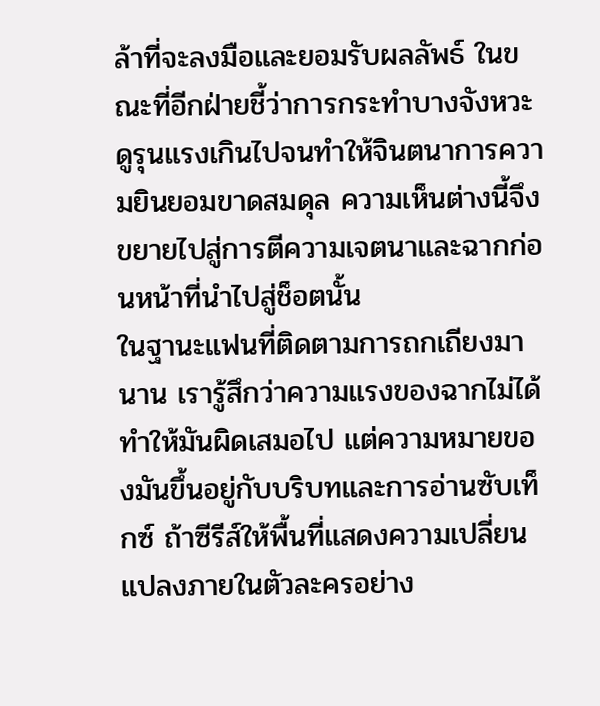ล้าที่จะลงมือและยอมรับผลลัพธ์ ในขณะที่อีกฝ่ายชี้ว่าการกระทำบางจังหวะดูรุนแรงเกินไปจนทำให้จินตนาการความยินยอมขาดสมดุล ความเห็นต่างนี้จึงขยายไปสู่การตีความเจตนาและฉากก่อนหน้าที่นำไปสู่ช็อตนั้น
ในฐานะแฟนที่ติดตามการถกเถียงมานาน เรารู้สึกว่าความแรงของฉากไม่ได้ทำให้มันผิดเสมอไป แต่ความหมายของมันขึ้นอยู่กับบริบทและการอ่านซับเท็กซ์ ถ้าซีรีส์ให้พื้นที่แสดงความเปลี่ยนแปลงภายในตัวละครอย่าง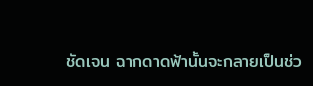ชัดเจน ฉากดาดฟ้านั้นจะกลายเป็นช่ว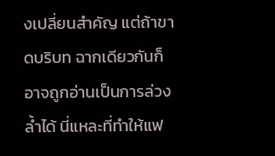งเปลี่ยนสำคัญ แต่ถ้าขาดบริบท ฉากเดียวกันก็อาจถูกอ่านเป็นการล่วงล้ำได้ นี่แหละที่ทำให้แฟ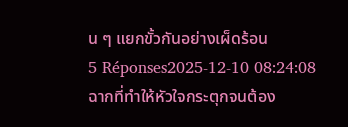น ๆ แยกขั้วกันอย่างเผ็ดร้อน
5 Réponses2025-12-10 08:24:08
ฉากที่ทำให้หัวใจกระตุกจนต้อง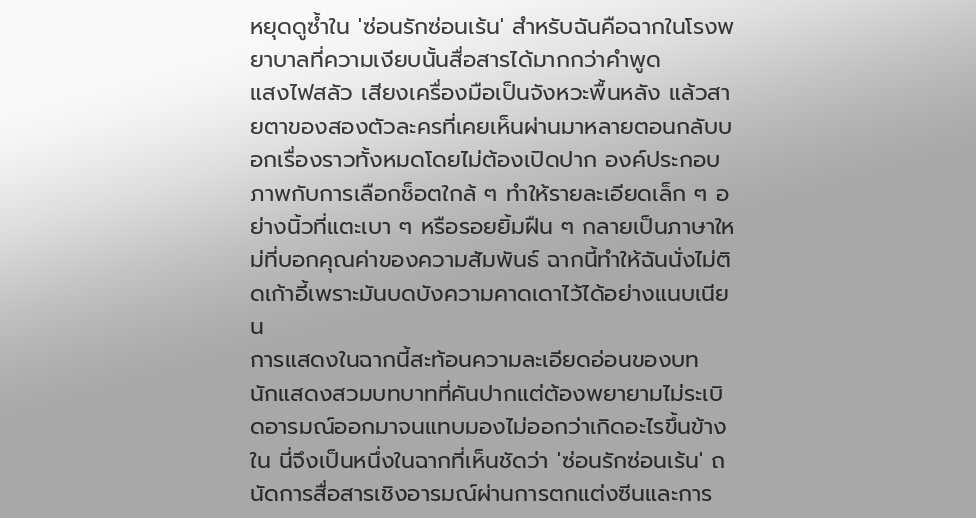หยุดดูซ้ำใน 'ซ่อนรักซ่อนเร้น' สำหรับฉันคือฉากในโรงพยาบาลที่ความเงียบนั้นสื่อสารได้มากกว่าคำพูด
แสงไฟสลัว เสียงเครื่องมือเป็นจังหวะพื้นหลัง แล้วสายตาของสองตัวละครที่เคยเห็นผ่านมาหลายตอนกลับบอกเรื่องราวทั้งหมดโดยไม่ต้องเปิดปาก องค์ประกอบภาพกับการเลือกช็อตใกล้ ๆ ทำให้รายละเอียดเล็ก ๆ อย่างนิ้วที่แตะเบา ๆ หรือรอยยิ้มฝืน ๆ กลายเป็นภาษาใหม่ที่บอกคุณค่าของความสัมพันธ์ ฉากนี้ทำให้ฉันนั่งไม่ติดเก้าอี้เพราะมันบดบังความคาดเดาไว้ได้อย่างแนบเนียน
การแสดงในฉากนี้สะท้อนความละเอียดอ่อนของบท นักแสดงสวมบทบาทที่คันปากแต่ต้องพยายามไม่ระเบิดอารมณ์ออกมาจนแทบมองไม่ออกว่าเกิดอะไรขึ้นข้างใน นี่จึงเป็นหนึ่งในฉากที่เห็นชัดว่า 'ซ่อนรักซ่อนเร้น' ถนัดการสื่อสารเชิงอารมณ์ผ่านการตกแต่งซีนและการ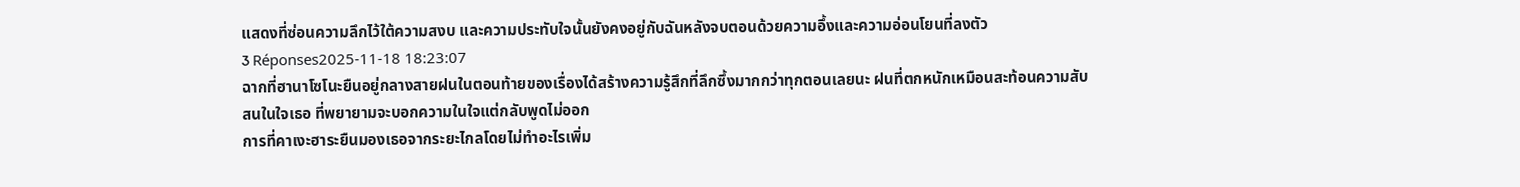แสดงที่ซ่อนความลึกไว้ใต้ความสงบ และความประทับใจนั้นยังคงอยู่กับฉันหลังจบตอนด้วยความอึ้งและความอ่อนโยนที่ลงตัว
3 Réponses2025-11-18 18:23:07
ฉากที่ฮานาโซโนะยืนอยู่กลางสายฝนในตอนท้ายของเรื่องได้สร้างความรู้สึกที่ลึกซึ้งมากกว่าทุกตอนเลยนะ ฝนที่ตกหนักเหมือนสะท้อนความสับสนในใจเธอ ที่พยายามจะบอกความในใจแต่กลับพูดไม่ออก
การที่คาเงะฮาระยืนมองเธอจากระยะไกลโดยไม่ทำอะไรเพิ่ม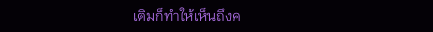เติมก็ทำให้เห็นถึงค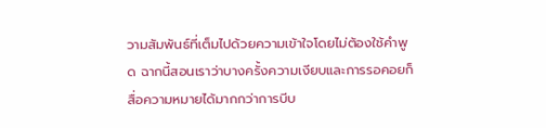วามสัมพันธ์ที่เต็มไปด้วยความเข้าใจโดยไม่ต้องใช้คำพูด ฉากนี้สอนเราว่าบางครั้งความเงียบและการรอคอยก็สื่อความหมายได้มากกว่าการบีบ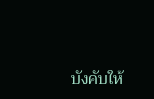บังคับให้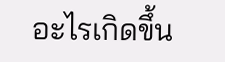อะไรเกิดขึ้น